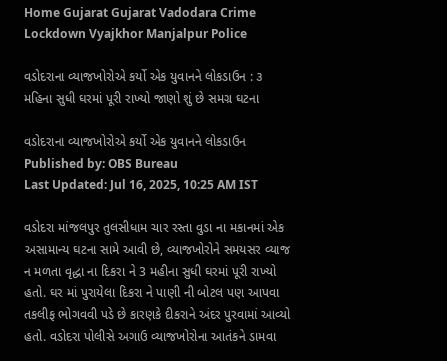Home Gujarat Gujarat Vadodara Crime Lockdown Vyajkhor Manjalpur Police

વડોદરાના વ્યાજખોરોએ કર્યો એક યુવાનને લોકડાઉન : ૩ મહિના સુધી ઘરમાં પૂરી રાખ્યો જાણો શું છે સમગ્ર ઘટના

વડોદરાના વ્યાજખોરોએ કર્યો એક યુવાનને લોકડાઉન
Published by: OBS Bureau
Last Updated: Jul 16, 2025, 10:25 AM IST

વડોદરા માંજલપુર તુલસીધામ ચાર રસ્તા વુડા ના મકાનમાં એક અસામાન્ય ઘટના સામે આવી છે, વ્યાજખોરોને સમયસર વ્યાજ ન મળતા વૃદ્ધા ના દિકરા ને 3 મહીના સુધી ઘરમાં પૂરી રાખ્યો હતો. ઘર માં પુરાયેલા દિકરા ને પાણી ની બોટલ પણ આપવા તકલીફ ભોગવવી પડે છે કારણકે દીકરાને અંદર પુરવામાં આવ્યો હતો. વડોદરા પોલીસે અગાઉ વ્યાજખોરોના આતંકને ડામવા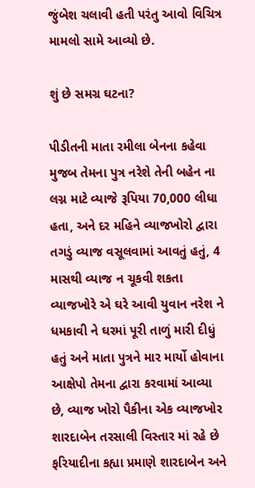જુંબેશ ચલાવી હતી પરંતુ આવો વિચિત્ર મામલો સામે આવ્યો છે.

શું છે સમગ્ર ઘટના?

પીડીતની માતા રમીલા બેનના કહેવા મુજબ તેમના પુત્ર નરેશે તેની બહેન ના લગ્ન માટે વ્યાજે રૂપિયા 70,000 લીધા હતા, અને દર મહિને વ્યાજખોરો દ્વારા તગડું વ્યાજ વસૂલવામાં આવતું હતું, 4 માસથી વ્યાજ ન ચૂકવી શકતા વ્યાજખોરે એ ઘરે આવી યુવાન નરેશ ને ધમકાવી ને ઘરમાં પૂરી તાળું મારી દીધું હતું અને માતા પુત્રને માર માર્યો હોવાના આક્ષેપો તેમના દ્વારા કરવામાં આવ્યા છે, વ્યાજ ખોરો પૈકીના એક વ્યાજખોર શારદાબેન તરસાલી વિસ્તાર માં રહે છે ફરિયાદીના કહ્યા પ્રમાણે શારદાબેન અને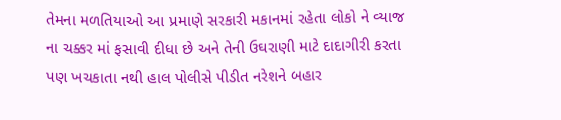તેમના મળતિયાઓ આ પ્રમાણે સરકારી મકાનમાં રહેતા લોકો ને વ્યાજ ના ચક્કર માં ફસાવી દીધા છે અને તેની ઉઘરાણી માટે દાદાગીરી કરતા પણ ખચકાતા નથી હાલ પોલીસે પીડીત નરેશને બહાર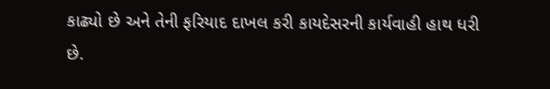કાઢ્યો છે અને તેની ફરિયાદ દાખલ કરી કાયદેસરની કાર્યવાહી હાથ ધરી છે.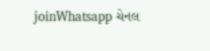joinWhatsapp ચેનલ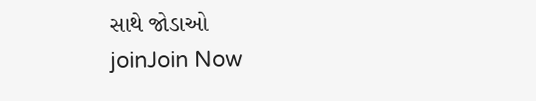સાથે જોડાઓ
joinJoin Now